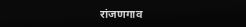रांजणगाव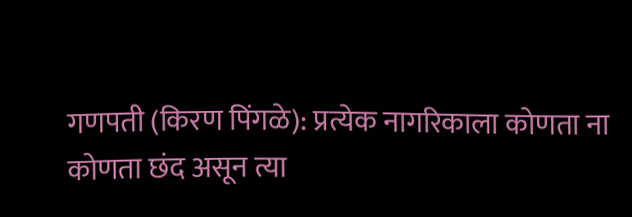गणपती (किरण पिंगळे): प्रत्येक नागरिकाला कोणता ना कोणता छंद असून त्या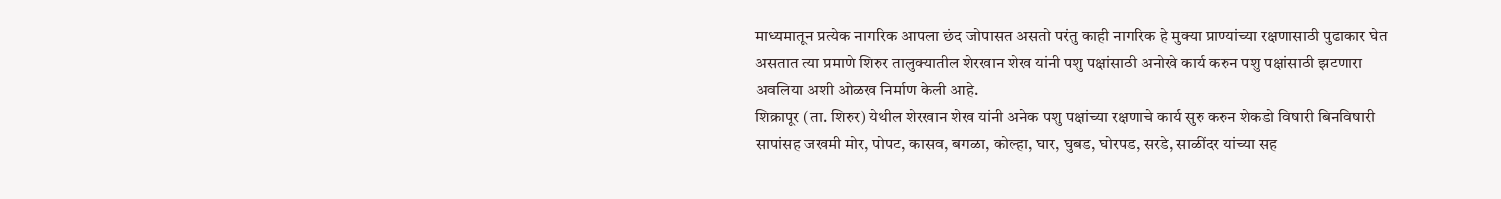माध्यमातून प्रत्येक नागरिक आपला छंद जोपासत असतो परंतु काही नागरिक हे मुक्या प्राण्यांच्या रक्षणासाठी पुढाकार घेत असतात त्या प्रमाणे शिरुर तालुक्यातील शेरखान शेख यांनी पशु पक्षांसाठी अनोखे कार्य करुन पशु पक्षांसाठी झटणारा अवलिया अशी ओळख निर्माण केली आहे.
शिक्रापूर (ता. शिरुर) येथील शेरखान शेख यांनी अनेक पशु पक्षांच्या रक्षणाचे कार्य सुरु करुन शेकडो विषारी बिनविषारी सापांसह जखमी मोर, पोपट, कासव, बगळा, कोल्हा, घार, घुबड, घोरपड, सरडे, साळींदर यांच्या सह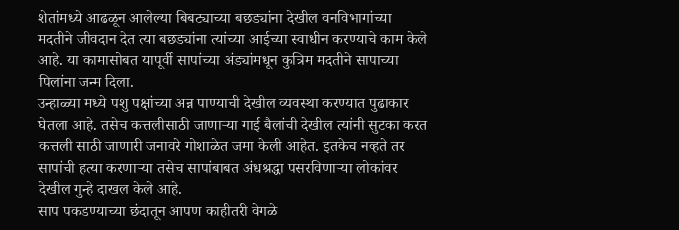शेतांमध्ये आढळून आलेल्या बिबट्याच्या बछड्यांना देखील वनविभागांच्या मदतीने जीवदान देत त्या बछड्यांना त्यांच्या आईच्या स्वाधीन करण्याचे काम केले आहे. या कामासोबत यापूर्वी सापांच्या अंड्यांमधून कुत्रिम मदतीने सापाच्या पिलांना जन्म दिला.
उन्हाळ्या मध्ये पशु पक्षांच्या अन्न पाण्याची देखील व्यवस्था करण्यात पुढाकार घेतला आहे. तसेच कत्तलीसाठी जाणाऱ्या गाई बैलांची देखील त्यांनी सुटका करत कत्तली साठी जाणारी जनावरे गोशाळेत जमा केली आहेत. इतकेच नव्हते तर सापांची हत्या करणाऱ्या तसेच सापांबाबत अंधश्रद्धा पसरविणाऱ्या लोकांवर देखील गुन्हे दाखल केले आहे.
साप पकडण्याच्या छंदातून आपण काहीतरी वेगळे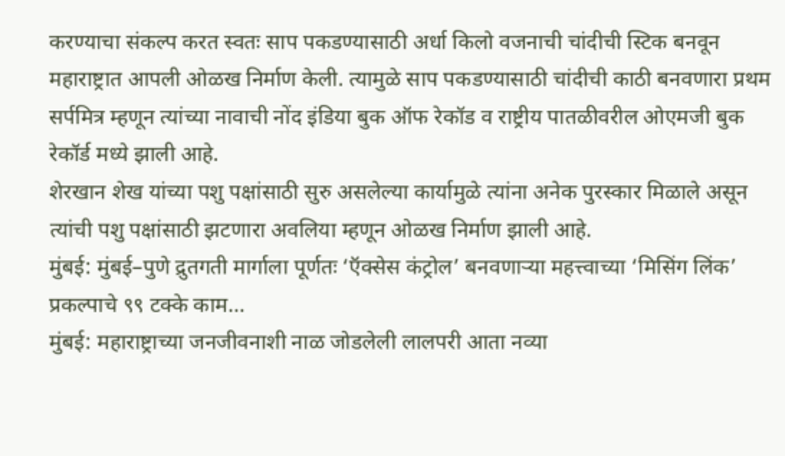करण्याचा संकल्प करत स्वतः साप पकडण्यासाठी अर्धा किलो वजनाची चांदीची स्टिक बनवून महाराष्ट्रात आपली ओळख निर्माण केली. त्यामुळे साप पकडण्यासाठी चांदीची काठी बनवणारा प्रथम सर्पमित्र म्हणून त्यांच्या नावाची नोंद इंडिया बुक ऑफ रेकॉड व राष्ट्रीय पातळीवरील ओएमजी बुक रेकॉर्ड मध्ये झाली आहे.
शेरखान शेख यांच्या पशु पक्षांसाठी सुरु असलेल्या कार्यामुळे त्यांना अनेक पुरस्कार मिळाले असून त्यांची पशु पक्षांसाठी झटणारा अवलिया म्हणून ओळख निर्माण झाली आहे.
मुंबई: मुंबई–पुणे द्रुतगती मार्गाला पूर्णतः ‘ऍक्सेस कंट्रोल’ बनवणाऱ्या महत्त्वाच्या ‘मिसिंग लिंक’ प्रकल्पाचे ९९ टक्के काम…
मुंबई: महाराष्ट्राच्या जनजीवनाशी नाळ जोडलेली लालपरी आता नव्या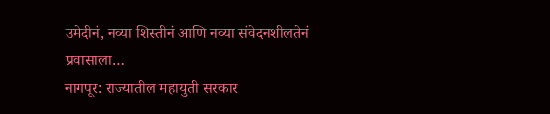उमेदीनं, नव्या शिस्तीनं आणि नव्या संवेदनशीलतेनं प्रवासाला…
नागपूर: राज्यातील महायुती सरकार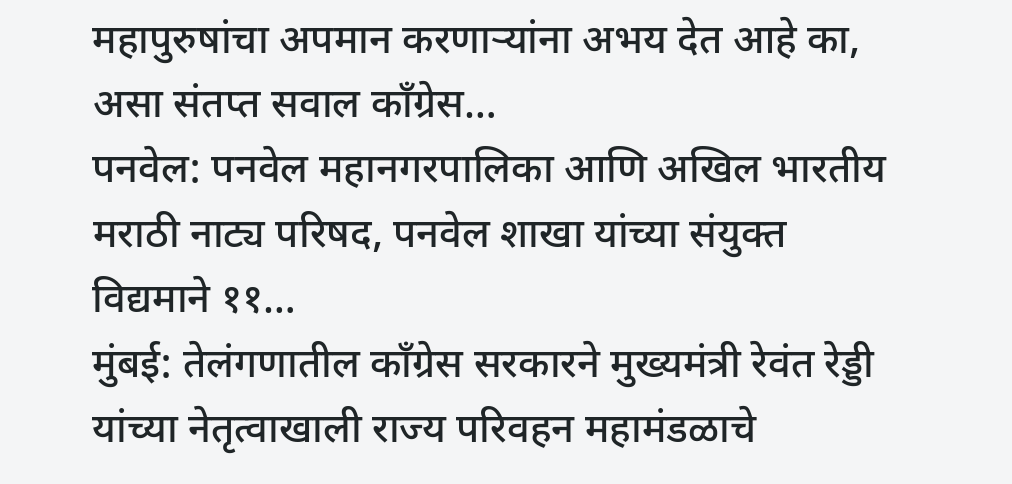महापुरुषांचा अपमान करणाऱ्यांना अभय देत आहे का, असा संतप्त सवाल काँग्रेस…
पनवेल: पनवेल महानगरपालिका आणि अखिल भारतीय मराठी नाट्य परिषद, पनवेल शाखा यांच्या संयुक्त विद्यमाने ११…
मुंबई: तेलंगणातील काँग्रेस सरकारने मुख्यमंत्री रेवंत रेड्डी यांच्या नेतृत्वाखाली राज्य परिवहन महामंडळाचे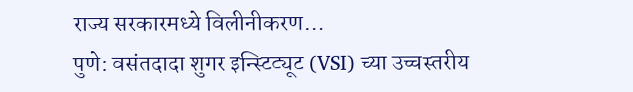राज्य सरकारमध्ये विलीनीकरण…
पुणे: वसंतदादा शुगर इन्स्टिट्यूट (VSI) च्या उच्चस्तरीय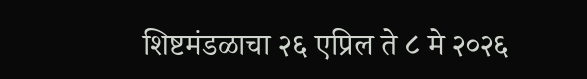शिष्टमंडळाचा २६ एप्रिल ते ८ मे २०२६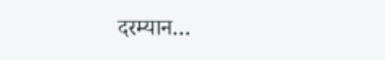दरम्यान…